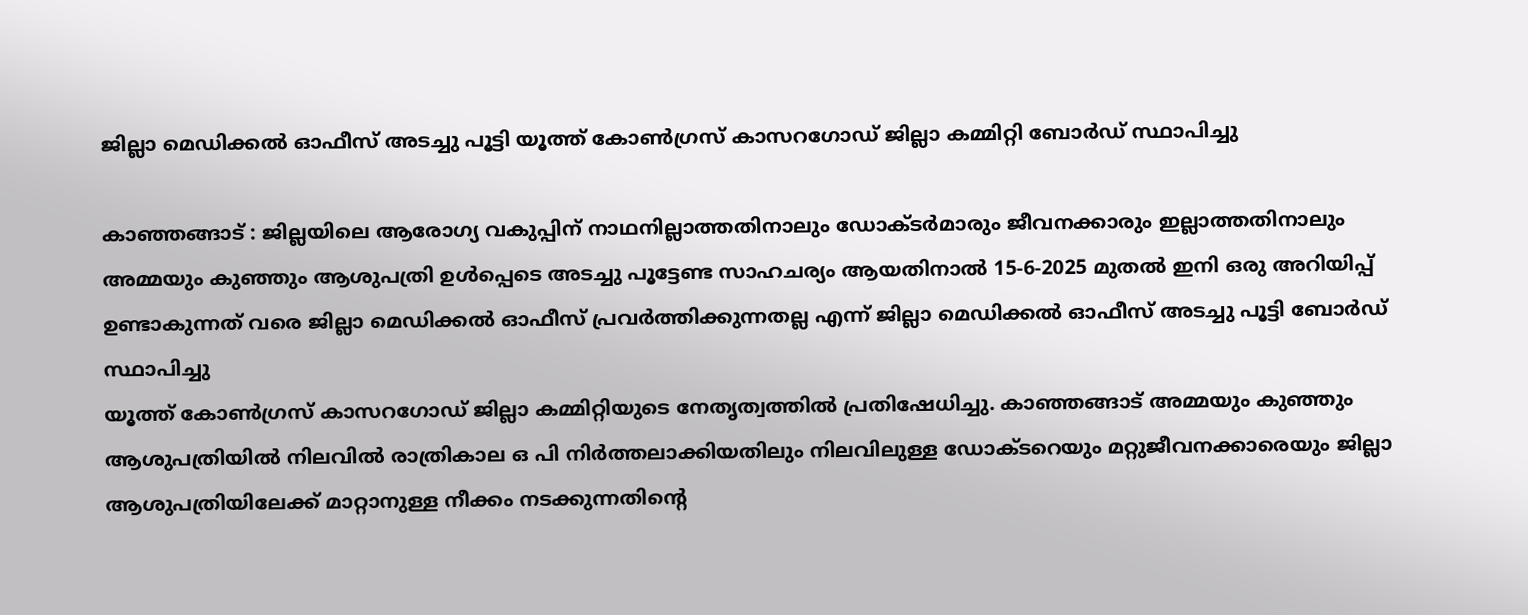ജില്ലാ മെഡിക്കൽ ഓഫീസ് അടച്ചു പൂട്ടി യൂത്ത് കോൺഗ്രസ്‌ കാസറഗോഡ് ജില്ലാ കമ്മിറ്റി ബോർഡ് സ്ഥാപിച്ചു

കാഞ്ഞങ്ങാട് : ജില്ലയിലെ ആരോഗ്യ വകുപ്പിന് നാഥനില്ലാത്തതിനാലും ഡോക്ടർമാരും ജീവനക്കാരും ഇല്ലാത്തതിനാലും അമ്മയും കുഞ്ഞും ആശുപത്രി ഉൾപ്പെടെ അടച്ചു പൂട്ടേണ്ട സാഹചര്യം ആയതിനാൽ 15-6-2025 മുതൽ ഇനി ഒരു അറിയിപ്പ് ഉണ്ടാകുന്നത് വരെ ജില്ലാ മെഡിക്കൽ ഓഫീസ് പ്രവർത്തിക്കുന്നതല്ല എന്ന് ജില്ലാ മെഡിക്കൽ ഓഫീസ് അടച്ചു പൂട്ടി ബോർഡ് സ്ഥാപിച്ചു
യൂത്ത് കോൺഗ്രസ്‌ കാസറഗോഡ് ജില്ലാ കമ്മിറ്റിയുടെ നേതൃത്വത്തിൽ പ്രതിഷേധിച്ചു. കാഞ്ഞങ്ങാട് അമ്മയും കുഞ്ഞും ആശുപത്രിയിൽ നിലവിൽ രാത്രികാല ഒ പി നിർത്തലാക്കിയതിലും നിലവിലുള്ള ഡോക്ടറെയും മറ്റുജീവനക്കാരെയും ജില്ലാ ആശുപത്രിയിലേക്ക് മാറ്റാനുള്ള നീക്കം നടക്കുന്നതിന്റെ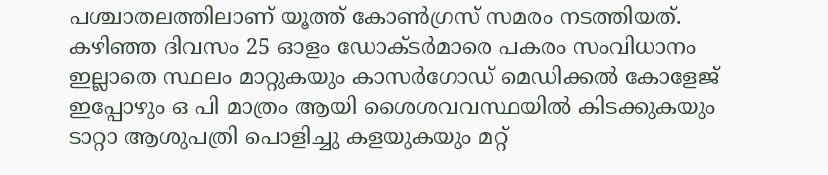പശ്ചാതലത്തിലാണ് യൂത്ത് കോൺഗ്രസ്‌ സമരം നടത്തിയത്. കഴിഞ്ഞ ദിവസം 25 ഓളം ഡോക്ടർമാരെ പകരം സംവിധാനം ഇല്ലാതെ സ്ഥലം മാറ്റുകയും കാസർഗോഡ് മെഡിക്കൽ കോളേജ് ഇപ്പോഴും ഒ പി മാത്രം ആയി ശൈശവവസ്ഥയിൽ കിടക്കുകയും ടാറ്റാ ആശുപത്രി പൊളിച്ചു കളയുകയും മറ്റ്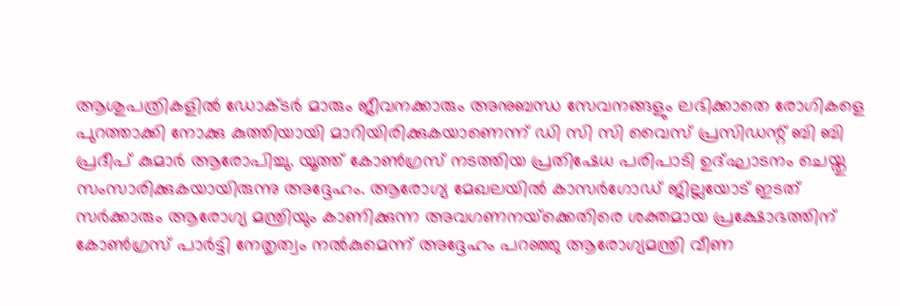ആശുപത്രികളിൽ ഡോക്ടർ മാരും ജീവനക്കാരും അനുബന്ധ സേവനങ്ങളും ലഭിക്കാതെ രോഗികളെ പുറത്താക്കി നോക്കു കുത്തിയായി മാറിയിരിക്കുകയാണെന്ന് ഡി സി സി വൈസ് പ്രസിഡന്റ് ബി ബി പ്രദീപ്‌ കുമാർ ആരോപിച്ചു. യൂത്ത് കോൺഗ്രസ്‌ നടത്തിയ പ്രതിഷേധ പരിപാടി ഉദ്ഘാടനം ചെയ്തു സംസാരിക്കുകയായിരുന്നു അദ്ദേഹം. ആരോഗ്യ മേഖലയിൽ കാസർഗോഡ് ജില്ലയോട് ഇടത് സർക്കാരും ആരോഗ്യ മന്ത്രിയും കാണിക്കുന്ന അവഗണനയ്‌ക്കെതിരെ ശക്തമായ പ്രക്ഷോഭത്തിന് കോൺഗ്രസ്‌ പാർട്ടി നേതൃത്വം നൽകുമെന്ന് അദ്ദേഹം പറഞ്ഞു ആരോഗ്യമന്ത്രി വീണ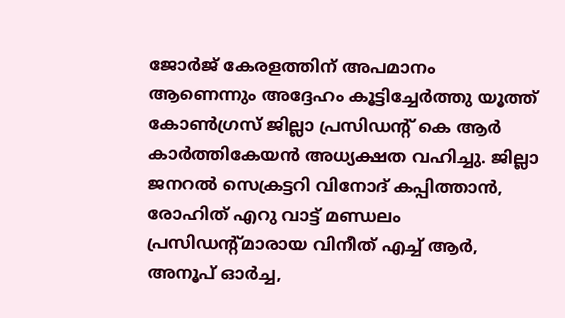ജോർജ് കേരളത്തിന്‌ അപമാനം ആണെന്നും അദ്ദേഹം കൂട്ടിച്ചേർത്തു യൂത്ത് കോൺഗ്രസ്‌ ജില്ലാ പ്രസിഡന്റ് കെ ആർ കാർത്തികേയൻ അധ്യക്ഷത വഹിച്ചു. ജില്ലാ ജനറൽ സെക്രട്ടറി വിനോദ് കപ്പിത്താൻ, രോഹിത് എറു വാട്ട് മണ്ഡലം പ്രസിഡന്റ്മാരായ വിനീത് എച്ച് ആർ, അനൂപ് ഓർച്ച,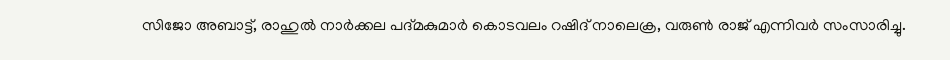സിജോ അബാട്ട്, രാഹുൽ നാർക്കല പദ്മകുമാർ കൊടവലം റഷിദ്‌ നാലെക്ര, വരുൺ രാജ് എന്നിവർ സംസാരിച്ചു.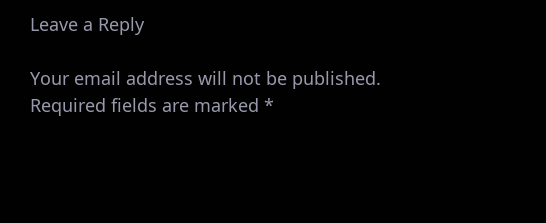Leave a Reply

Your email address will not be published. Required fields are marked *